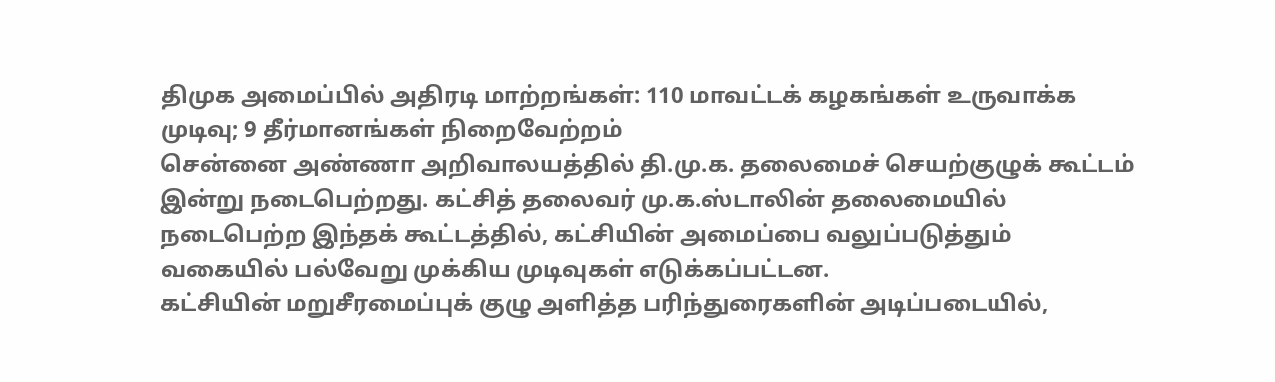திமுக அமைப்பில் அதிரடி மாற்றங்கள்: 110 மாவட்டக் கழகங்கள் உருவாக்க முடிவு; 9 தீர்மானங்கள் நிறைவேற்றம்
சென்னை அண்ணா அறிவாலயத்தில் தி.மு.க. தலைமைச் செயற்குழுக் கூட்டம் இன்று நடைபெற்றது. கட்சித் தலைவர் மு.க.ஸ்டாலின் தலைமையில் நடைபெற்ற இந்தக் கூட்டத்தில், கட்சியின் அமைப்பை வலுப்படுத்தும் வகையில் பல்வேறு முக்கிய முடிவுகள் எடுக்கப்பட்டன.
கட்சியின் மறுசீரமைப்புக் குழு அளித்த பரிந்துரைகளின் அடிப்படையில்,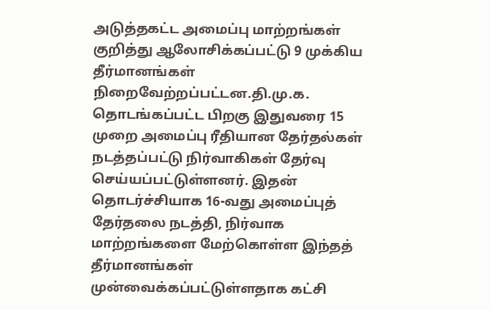அடுத்தகட்ட அமைப்பு மாற்றங்கள் குறித்து ஆலோசிக்கப்பட்டு 9 முக்கிய தீர்மானங்கள் நிறைவேற்றப்பட்டன.தி.மு.க. தொடங்கப்பட்ட பிறகு இதுவரை 15 முறை அமைப்பு ரீதியான தேர்தல்கள் நடத்தப்பட்டு நிர்வாகிகள் தேர்வு செய்யப்பட்டுள்ளனர். இதன் தொடர்ச்சியாக 16-வது அமைப்புத் தேர்தலை நடத்தி, நிர்வாக மாற்றங்களை மேற்கொள்ள இந்தத் தீர்மானங்கள் முன்வைக்கப்பட்டுள்ளதாக கட்சி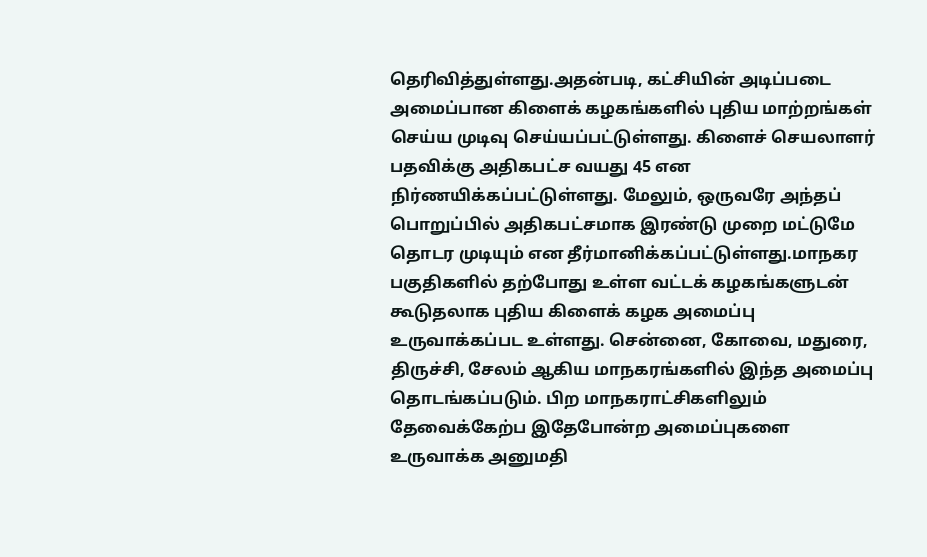தெரிவித்துள்ளது.அதன்படி, கட்சியின் அடிப்படை அமைப்பான கிளைக் கழகங்களில் புதிய மாற்றங்கள் செய்ய முடிவு செய்யப்பட்டுள்ளது. கிளைச் செயலாளர் பதவிக்கு அதிகபட்ச வயது 45 என நிர்ணயிக்கப்பட்டுள்ளது. மேலும், ஒருவரே அந்தப் பொறுப்பில் அதிகபட்சமாக இரண்டு முறை மட்டுமே தொடர முடியும் என தீர்மானிக்கப்பட்டுள்ளது.மாநகர பகுதிகளில் தற்போது உள்ள வட்டக் கழகங்களுடன் கூடுதலாக புதிய கிளைக் கழக அமைப்பு உருவாக்கப்பட உள்ளது. சென்னை, கோவை, மதுரை, திருச்சி, சேலம் ஆகிய மாநகரங்களில் இந்த அமைப்பு தொடங்கப்படும். பிற மாநகராட்சிகளிலும் தேவைக்கேற்ப இதேபோன்ற அமைப்புகளை உருவாக்க அனுமதி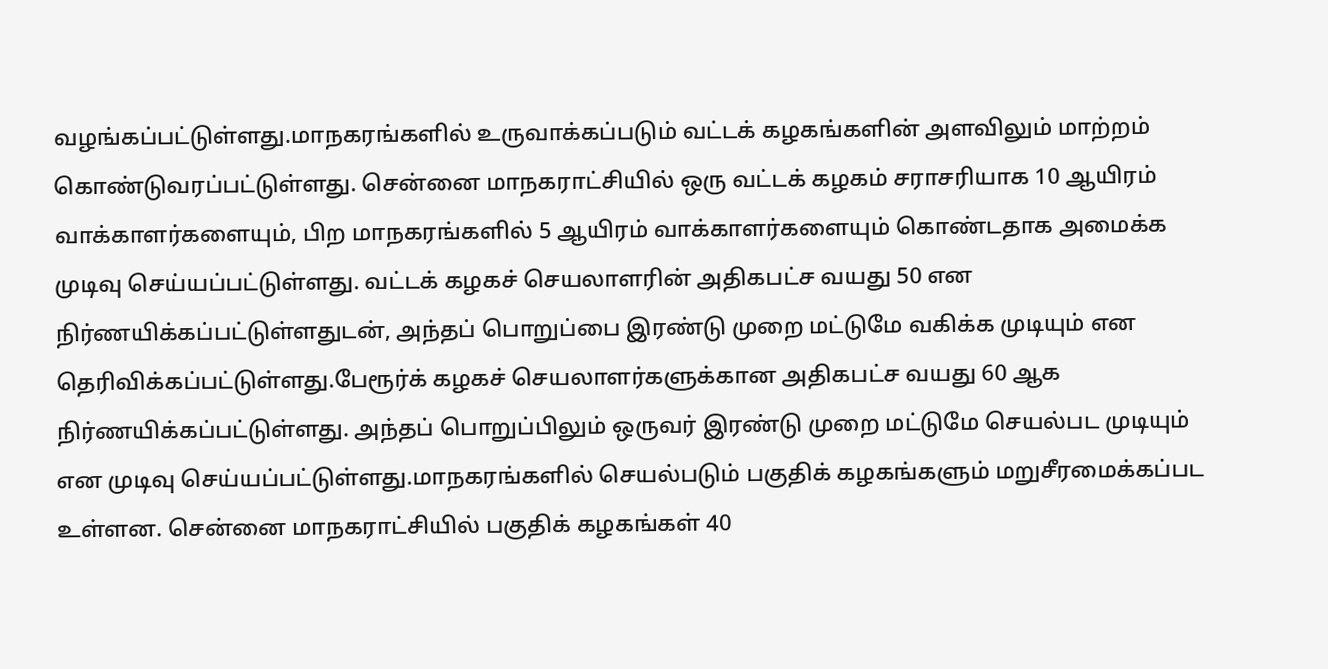வழங்கப்பட்டுள்ளது.மாநகரங்களில் உருவாக்கப்படும் வட்டக் கழகங்களின் அளவிலும் மாற்றம் கொண்டுவரப்பட்டுள்ளது. சென்னை மாநகராட்சியில் ஒரு வட்டக் கழகம் சராசரியாக 10 ஆயிரம் வாக்காளர்களையும், பிற மாநகரங்களில் 5 ஆயிரம் வாக்காளர்களையும் கொண்டதாக அமைக்க முடிவு செய்யப்பட்டுள்ளது. வட்டக் கழகச் செயலாளரின் அதிகபட்ச வயது 50 என நிர்ணயிக்கப்பட்டுள்ளதுடன், அந்தப் பொறுப்பை இரண்டு முறை மட்டுமே வகிக்க முடியும் என தெரிவிக்கப்பட்டுள்ளது.பேரூர்க் கழகச் செயலாளர்களுக்கான அதிகபட்ச வயது 60 ஆக நிர்ணயிக்கப்பட்டுள்ளது. அந்தப் பொறுப்பிலும் ஒருவர் இரண்டு முறை மட்டுமே செயல்பட முடியும் என முடிவு செய்யப்பட்டுள்ளது.மாநகரங்களில் செயல்படும் பகுதிக் கழகங்களும் மறுசீரமைக்கப்பட உள்ளன. சென்னை மாநகராட்சியில் பகுதிக் கழகங்கள் 40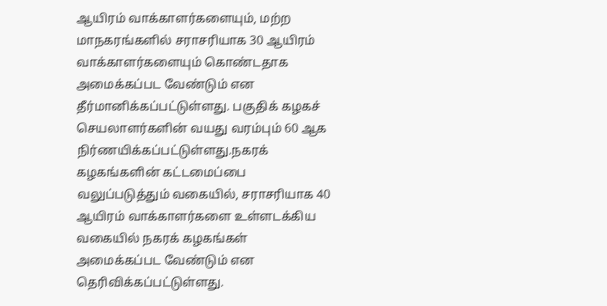ஆயிரம் வாக்காளர்களையும், மற்ற மாநகரங்களில் சராசரியாக 30 ஆயிரம் வாக்காளர்களையும் கொண்டதாக அமைக்கப்பட வேண்டும் என தீர்மானிக்கப்பட்டுள்ளது. பகுதிக் கழகச் செயலாளர்களின் வயது வரம்பும் 60 ஆக நிர்ணயிக்கப்பட்டுள்ளது.நகரக் கழகங்களின் கட்டமைப்பை வலுப்படுத்தும் வகையில், சராசரியாக 40 ஆயிரம் வாக்காளர்களை உள்ளடக்கிய வகையில் நகரக் கழகங்கள் அமைக்கப்பட வேண்டும் என தெரிவிக்கப்பட்டுள்ளது.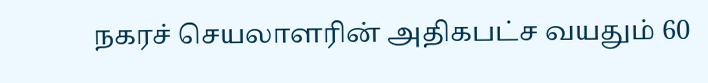நகரச் செயலாளரின் அதிகபட்ச வயதும் 60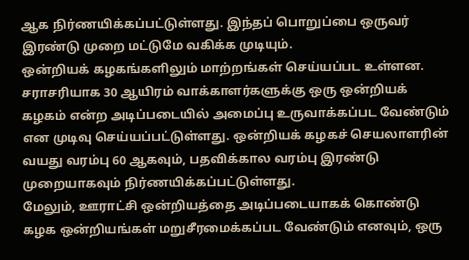ஆக நிர்ணயிக்கப்பட்டுள்ளது. இந்தப் பொறுப்பை ஒருவர் இரண்டு முறை மட்டுமே வகிக்க முடியும்.
ஒன்றியக் கழகங்களிலும் மாற்றங்கள் செய்யப்பட உள்ளன. சராசரியாக 30 ஆயிரம் வாக்காளர்களுக்கு ஒரு ஒன்றியக் கழகம் என்ற அடிப்படையில் அமைப்பு உருவாக்கப்பட வேண்டும் என முடிவு செய்யப்பட்டுள்ளது. ஒன்றியக் கழகச் செயலாளரின் வயது வரம்பு 60 ஆகவும், பதவிக்கால வரம்பு இரண்டு முறையாகவும் நிர்ணயிக்கப்பட்டுள்ளது.
மேலும், ஊராட்சி ஒன்றியத்தை அடிப்படையாகக் கொண்டு கழக ஒன்றியங்கள் மறுசீரமைக்கப்பட வேண்டும் எனவும், ஒரு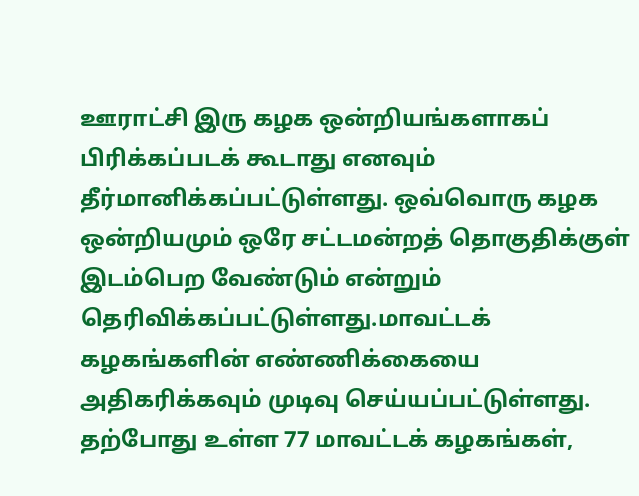ஊராட்சி இரு கழக ஒன்றியங்களாகப் பிரிக்கப்படக் கூடாது எனவும் தீர்மானிக்கப்பட்டுள்ளது. ஒவ்வொரு கழக ஒன்றியமும் ஒரே சட்டமன்றத் தொகுதிக்குள் இடம்பெற வேண்டும் என்றும் தெரிவிக்கப்பட்டுள்ளது.மாவட்டக் கழகங்களின் எண்ணிக்கையை அதிகரிக்கவும் முடிவு செய்யப்பட்டுள்ளது. தற்போது உள்ள 77 மாவட்டக் கழகங்கள்,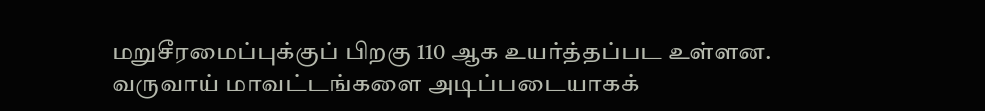மறுசீரமைப்புக்குப் பிறகு 110 ஆக உயர்த்தப்பட உள்ளன.
வருவாய் மாவட்டங்களை அடிப்படையாகக்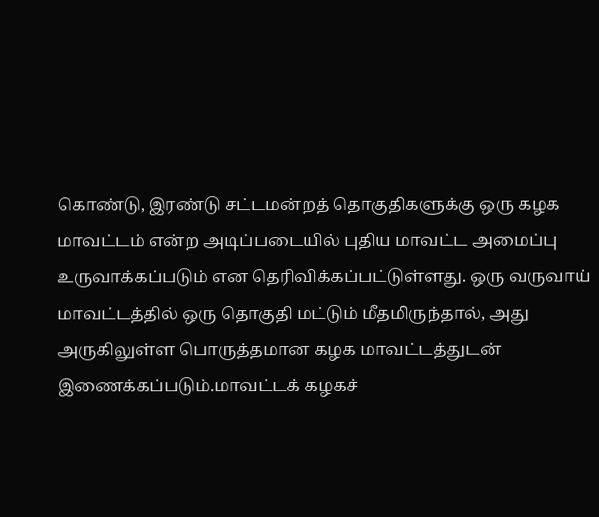கொண்டு, இரண்டு சட்டமன்றத் தொகுதிகளுக்கு ஒரு கழக மாவட்டம் என்ற அடிப்படையில் புதிய மாவட்ட அமைப்பு உருவாக்கப்படும் என தெரிவிக்கப்பட்டுள்ளது. ஒரு வருவாய் மாவட்டத்தில் ஒரு தொகுதி மட்டும் மீதமிருந்தால், அது அருகிலுள்ள பொருத்தமான கழக மாவட்டத்துடன் இணைக்கப்படும்.மாவட்டக் கழகச்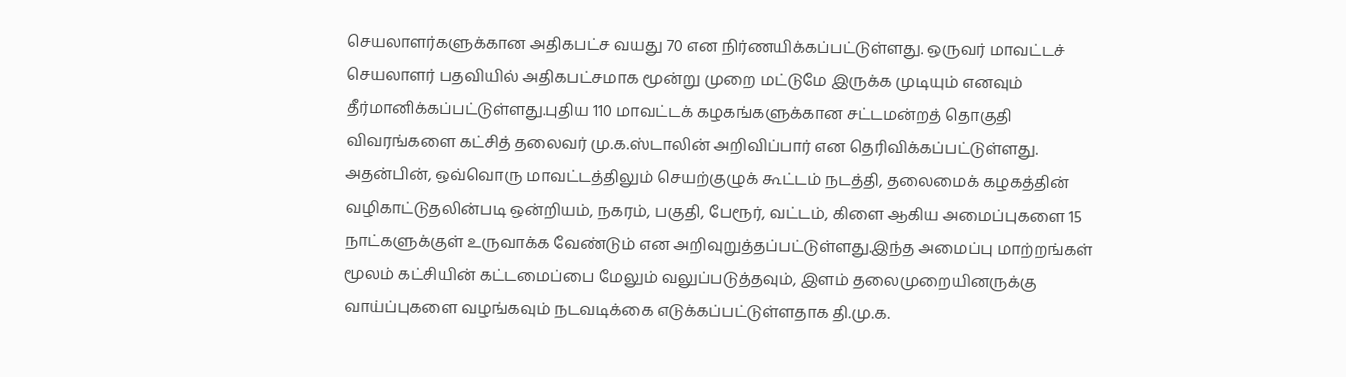செயலாளர்களுக்கான அதிகபட்ச வயது 70 என நிர்ணயிக்கப்பட்டுள்ளது. ஒருவர் மாவட்டச் செயலாளர் பதவியில் அதிகபட்சமாக மூன்று முறை மட்டுமே இருக்க முடியும் எனவும் தீர்மானிக்கப்பட்டுள்ளது.புதிய 110 மாவட்டக் கழகங்களுக்கான சட்டமன்றத் தொகுதி விவரங்களை கட்சித் தலைவர் மு.க.ஸ்டாலின் அறிவிப்பார் என தெரிவிக்கப்பட்டுள்ளது. அதன்பின், ஒவ்வொரு மாவட்டத்திலும் செயற்குழுக் கூட்டம் நடத்தி, தலைமைக் கழகத்தின் வழிகாட்டுதலின்படி ஒன்றியம், நகரம், பகுதி, பேரூர், வட்டம், கிளை ஆகிய அமைப்புகளை 15 நாட்களுக்குள் உருவாக்க வேண்டும் என அறிவுறுத்தப்பட்டுள்ளது.இந்த அமைப்பு மாற்றங்கள் மூலம் கட்சியின் கட்டமைப்பை மேலும் வலுப்படுத்தவும், இளம் தலைமுறையினருக்கு வாய்ப்புகளை வழங்கவும் நடவடிக்கை எடுக்கப்பட்டுள்ளதாக தி.மு.க.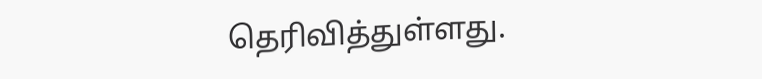தெரிவித்துள்ளது.